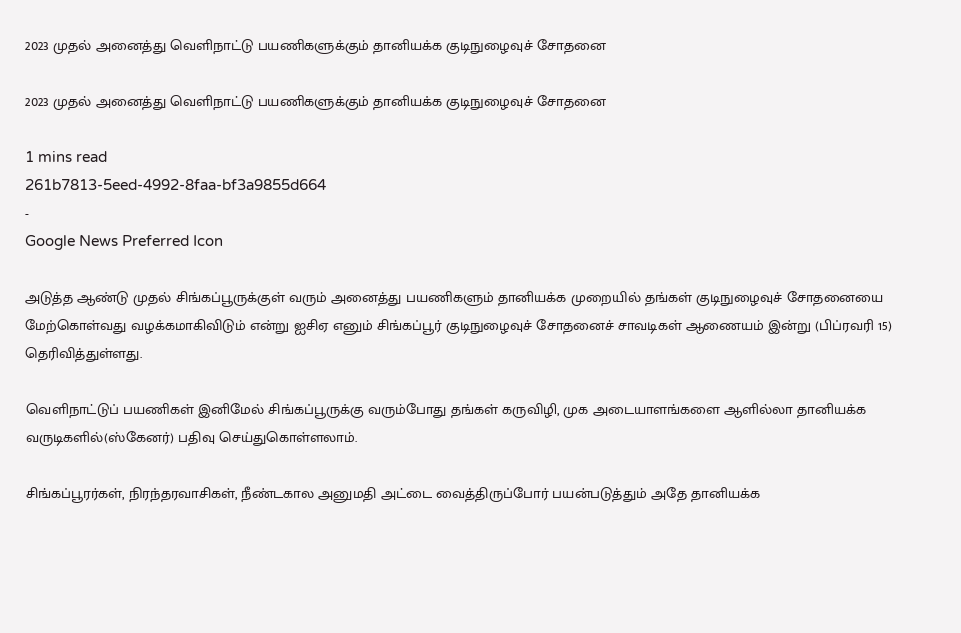2023 முதல் அனைத்து வெளிநாட்டு பயணிகளுக்கும் தானியக்க குடிநுழைவுச் சோதனை

2023 முதல் அனைத்து வெளிநாட்டு பயணிகளுக்கும் தானியக்க குடிநுழைவுச் சோதனை

1 mins read
261b7813-5eed-4992-8faa-bf3a9855d664
-
Google News Preferred Icon

அடுத்த ஆண்டு முதல் சிங்கப்பூருக்குள் வரும் அனைத்து பயணிகளும் தானியக்க முறையில் தங்கள் குடிநுழைவுச் சோதனையை மேற்கொள்வது வழக்கமாகிவிடும் என்று ஐசிஏ எனும் சிங்கப்பூர் குடிநுழைவுச் சோதனைச் சாவடிகள் ஆணையம் இன்று (பிப்ரவரி 15) தெரிவித்துள்ளது.

வெளிநாட்டுப் பயணிகள் இனிமேல் சிங்கப்பூருக்கு வரும்போது தங்கள் கருவிழி, முக அடையாளங்களை ஆளில்லா தானியக்க வருடிகளில்(ஸ்கேனர்) பதிவு செய்துகொள்ளலாம்.

சிங்கப்பூரர்கள், நிரந்தரவாசிகள், நீண்டகால அனுமதி அட்டை வைத்திருப்போர் பயன்படுத்தும் அதே தானியக்க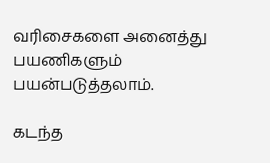வரிசைகளை அனைத்து பயணிகளும் பயன்படுத்தலாம்.

கடந்த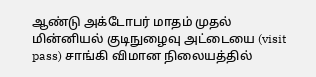ஆண்டு அக்டோபர் மாதம் முதல் மின்னியல் குடிநுழைவு அட்டையை (visit pass) சாங்கி விமான நிலையத்தில்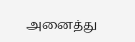அனைத்து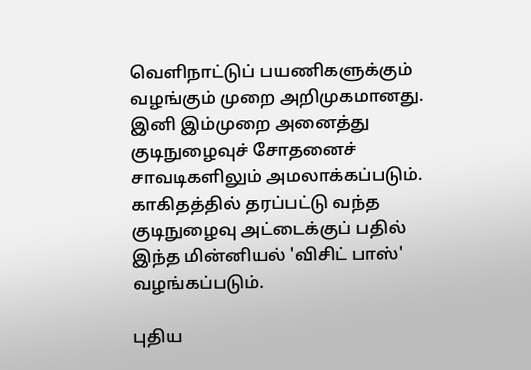வெளிநாட்டுப் பயணிகளுக்கும் வழங்கும் முறை அறிமுகமானது. இனி இம்முறை அனைத்து குடிநுழைவுச் சோதனைச் சாவடிகளிலும் அமலாக்கப்படும். காகிதத்தில் தரப்பட்டு வந்த குடிநுழைவு அட்டைக்குப் பதில் இந்த மின்னியல் 'விசிட் பாஸ்' வழங்கப்படும்.

புதிய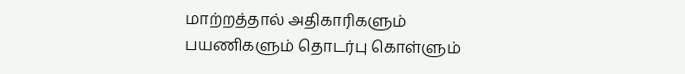மாற்றத்தால் அதிகாரிகளும் பயணிகளும் தொடர்பு கொள்ளும்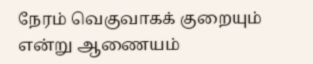நேரம் வெகுவாகக் குறையும் என்று ஆணையம்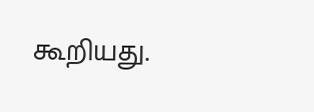கூறியது.